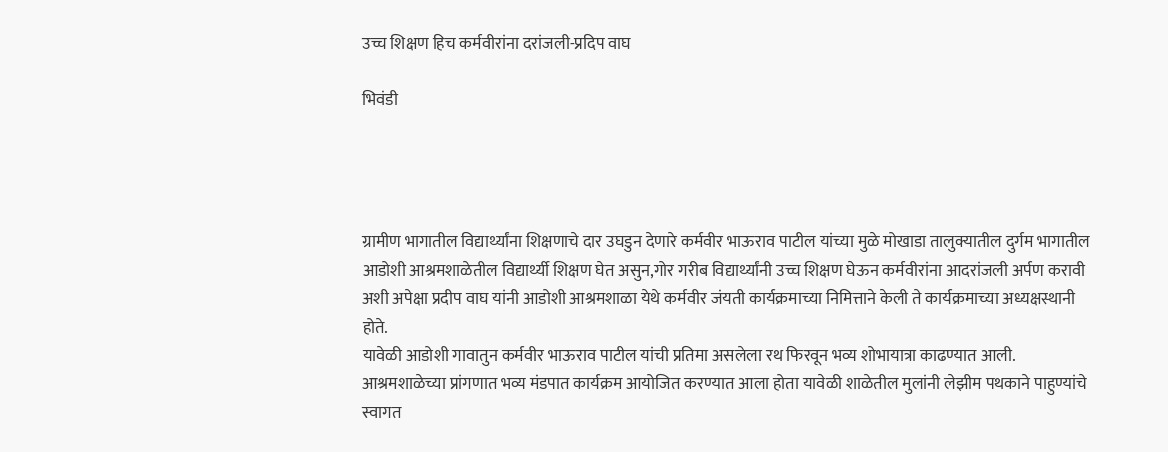उच्च शिक्षण हिच कर्मवीरांना दरांजली-प्रदिप वाघ

भिवंडी




ग्रामीण भागातील विद्यार्थ्यांना शिक्षणाचे दार उघडुन देणारे कर्मवीर भाऊराव पाटील यांच्या मुळे मोखाडा तालुक्यातील दुर्गम भागातील आडोशी आश्रमशाळेतील विद्यार्थ्यी शिक्षण घेत असुन,गोर गरीब विद्यार्थ्यांनी उच्च शिक्षण घेऊन कर्मवीरांना आदरांजली अर्पण करावी अशी अपेक्षा प्रदीप वाघ यांनी आडोशी आश्रमशाळा येथे कर्मवीर जंयती कार्यक्रमाच्या निमित्ताने केली ते कार्यक्रमाच्या अध्यक्षस्थानी होते.
यावेळी आडोशी गावातुन कर्मवीर भाऊराव पाटील यांची प्रतिमा असलेला रथ फिरवून भव्य शोभायात्रा काढण्यात आली.
आश्रमशाळेच्या प्रांगणात भव्य मंडपात कार्यक्रम आयोजित करण्यात आला होता यावेळी शाळेतील मुलांनी लेझीम पथकाने पाहुण्यांचे स्वागत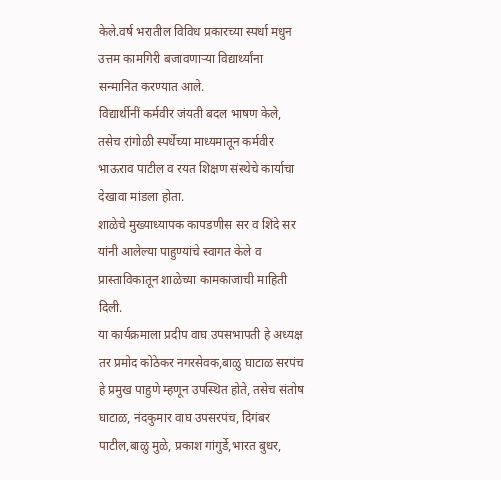केले.वर्ष भरातील विविध प्रकारच्या स्पर्धा मधुन उत्तम कामगिरी बजावणाऱ्या विद्यार्थ्यांना सन्मानित करण्यात आले.
विद्यार्थीनीं कर्मवीर जंयती बदल भाषण केले, तसेच रांगोळी स्पर्धेच्या माध्यमातून कर्मवीर भाऊराव पाटील व रयत शिक्षण संस्थेचे कार्याचा देखावा मांडला होता.
शाळेचे मुख्याध्यापक कापडणीस सर व शिंदे सर यांनी आलेल्या पाहुण्यांचे स्वागत केले व प्रास्ताविकातून शाळेच्या कामकाजाची माहिती दिली.
या कार्यक्रमाला प्रदीप वाघ उपसभापती हे अध्यक्ष तर प्रमोद कोठेकर नगरसेवक,बाळु घाटाळ सरपंच हे प्रमुख पाहुणे म्हणून उपस्थित होते, तसेच संतोष घाटाळ, नंदकुमार वाघ उपसरपंच, दिगंबर पाटील,बाळु मुळे, प्रकाश गांगुर्डे,भारत बुधर,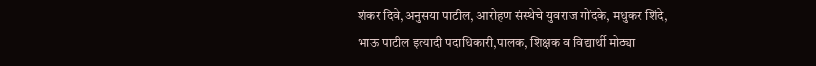शंकर दिवे,अनुसया पाटील, आरोहण संस्थेचे युवराज गोंदके, मधुकर शिंदे, भाऊ पाटील इत्यादी पदाधिकारी,पालक, शिक्षक व विद्यार्थी मोठ्या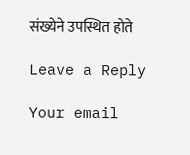संख्येने उपस्थित होते

Leave a Reply

Your email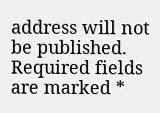address will not be published. Required fields are marked *